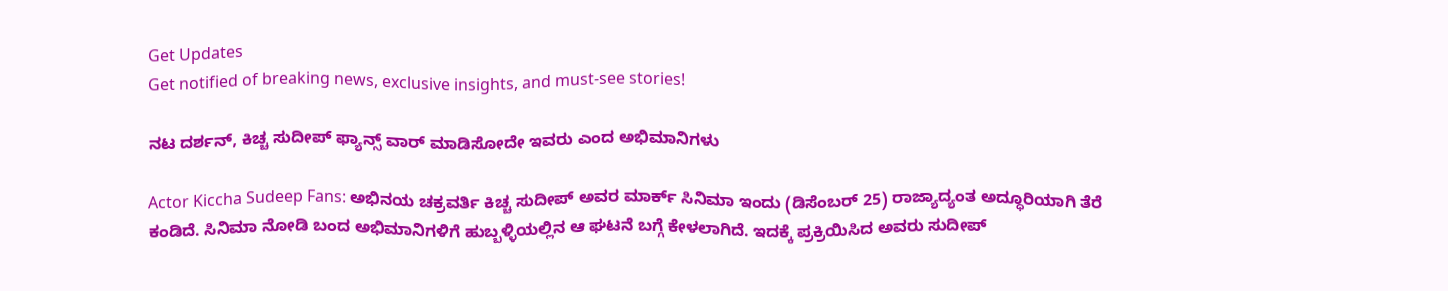Get Updates
Get notified of breaking news, exclusive insights, and must-see stories!

ನಟ ದರ್ಶನ್‌, ಕಿಚ್ಚ ಸುದೀಪ್ ಫ್ಯಾನ್ಸ್‌ ವಾರ್ ಮಾಡಿಸೋದೇ ಇವರು ಎಂದ ಅಭಿಮಾನಿಗಳು

Actor Kiccha Sudeep Fans: ಅಭಿನಯ ಚಕ್ರವರ್ತಿ ಕಿಚ್ಚ ಸುದೀಪ್‌ ಅವರ ಮಾರ್ಕ್‌ ಸಿನಿಮಾ ಇಂದು (ಡಿಸೆಂಬರ್ 25) ರಾಜ್ಯಾದ್ಯಂತ ಅದ್ಧೂರಿಯಾಗಿ ತೆರೆ ಕಂಡಿದೆ. ಸಿನಿಮಾ ನೋಡಿ ಬಂದ ಅಭಿಮಾನಿಗಳಿಗೆ ಹುಬ್ಬಳ್ಳಿಯಲ್ಲಿನ ಆ ಘಟನೆ ಬಗ್ಗೆ ಕೇಳಲಾಗಿದೆ. ಇದಕ್ಕೆ ಪ್ರಕ್ರಿಯಿಸಿದ ಅವರು ಸುದೀಪ್‌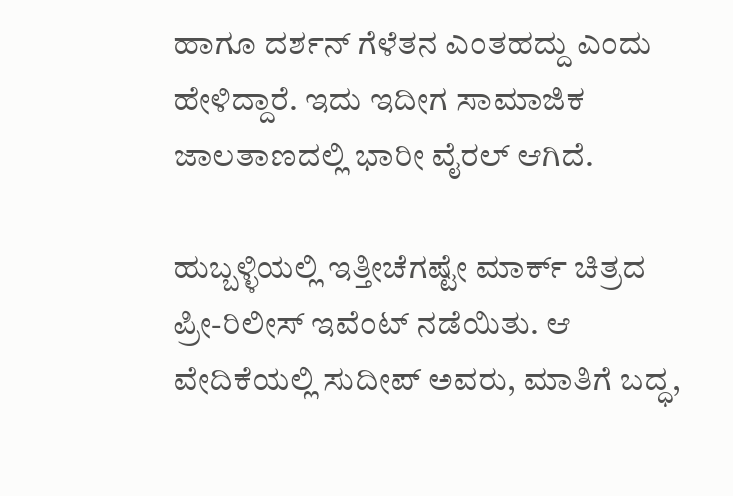ಹಾಗೂ ದರ್ಶನ್‌ ಗೆಳೆತನ ಎಂತಹದ್ದು ಎಂದು ಹೇಳಿದ್ದಾರೆ. ಇದು ಇದೀಗ ಸಾಮಾಜಿಕ ಜಾಲತಾಣದಲ್ಲಿ ಭಾರೀ ವೈರಲ್‌ ಆಗಿದೆ.

ಹುಬ್ಬಳ್ಳಿಯಲ್ಲಿ ಇತ್ತೀಚೆಗಷ್ಟೇ ಮಾರ್ಕ್ ಚಿತ್ರದ ಪ್ರೀ-ರಿಲೀಸ್ ಇವೆಂಟ್ ನಡೆಯಿತು. ಆ ವೇದಿಕೆಯಲ್ಲಿ ಸುದೀಪ್ ಅವರು, ಮಾತಿಗೆ ಬದ್ಧ,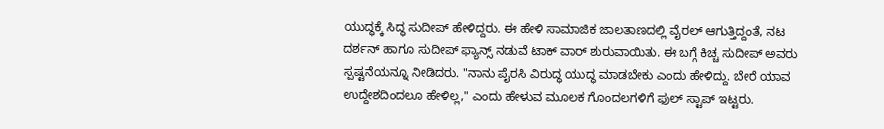ಯುದ್ಧಕ್ಕೆ ಸಿದ್ಧ ಸುದೀಪ್ ಹೇಳಿದ್ದರು. ಈ ಹೇಳಿ ಸಾಮಾಜಿಕ ಜಾಲತಾಣದಲ್ಲಿ ವೈರಲ್‌ ಆಗುತ್ತಿದ್ದಂತೆ, ನಟ ದರ್ಶನ್‌ ಹಾಗೂ ಸುದೀಪ್‌ ಫ್ಯಾನ್ಸ್‌ ನಡುವೆ ಟಾಕ್‌ ವಾರ್‌ ಶುರುವಾಯಿತು. ಈ ಬಗ್ಗೆ ಕಿಚ್ಚ ಸುದೀಪ್‌ ಅವರು ಸ್ಪಷ್ಟನೆಯನ್ನೂ ನೀಡಿದರು. "ನಾನು ಪೈರಸಿ ವಿರುದ್ಧ ಯುದ್ಧ ಮಾಡಬೇಕು ಎಂದು ಹೇಳಿದ್ದು. ಬೇರೆ ಯಾವ ಉದ್ದೇಶದಿಂದಲೂ ಹೇಳಿಲ್ಲ," ಎಂದು ಹೇಳುವ ಮೂಲಕ ಗೊಂದಲಗಳಿಗೆ ಫುಲ್‌ ಸ್ಟಾಪ್‌ ಇಟ್ಟರು.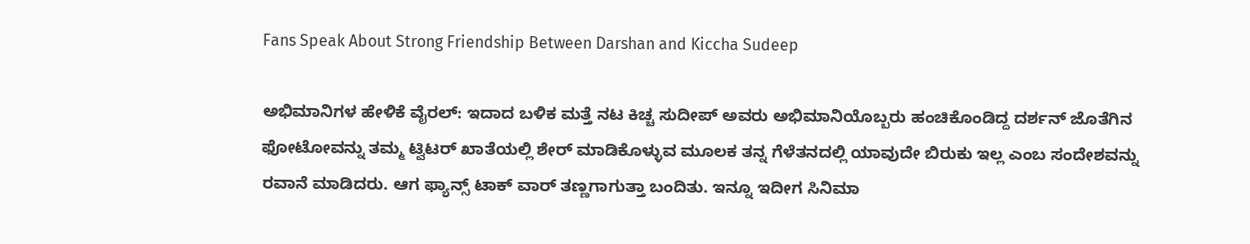Fans Speak About Strong Friendship Between Darshan and Kiccha Sudeep

ಅಭಿಮಾನಿಗಳ ಹೇಳಿಕೆ ವೈರಲ್‌: ಇದಾದ ಬಳಿಕ ಮತ್ತೆ ನಟ ಕಿಚ್ಚ ಸುದೀಪ್‌ ಅವರು ಅಭಿಮಾನಿಯೊಬ್ಬರು ಹಂಚಿಕೊಂಡಿದ್ದ ದರ್ಶನ್‌ ಜೊತೆಗಿನ ಫೋಟೋವನ್ನು ತಮ್ಮ ಟ್ವಿಟರ್ ಖಾತೆಯಲ್ಲಿ ಶೇರ್ ಮಾಡಿಕೊಳ್ಳುವ ಮೂಲಕ ತನ್ನ ಗೆಳೆತನದಲ್ಲಿ ಯಾವುದೇ ಬಿರುಕು ಇಲ್ಲ ಎಂಬ ಸಂದೇಶವನ್ನು ರವಾನೆ ಮಾಡಿದರು. ಆಗ ಫ್ಯಾನ್ಸ್‌ ಟಾಕ್‌ ವಾರ್‌ ತಣ್ಣಗಾಗುತ್ತಾ ಬಂದಿತು. ಇನ್ನೂ ಇದೀಗ ಸಿನಿಮಾ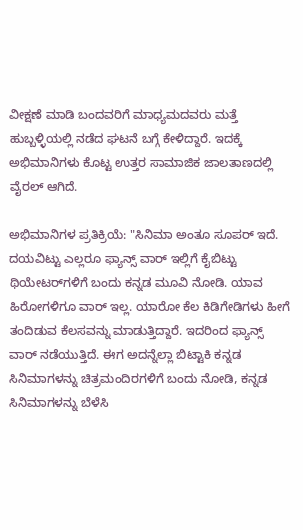ವೀಕ್ಷಣೆ ಮಾಡಿ ಬಂದವರಿಗೆ ಮಾಧ್ಯಮದವರು ಮತ್ತೆ ಹುಬ್ಬಳ್ಳಿಯಲ್ಲಿ ನಡೆದ ಘಟನೆ ಬಗ್ಗೆ ಕೇಳಿದ್ದಾರೆ. ಇದಕ್ಕೆ ಅಭಿಮಾನಿಗಳು ಕೊಟ್ಟ ಉತ್ತರ ಸಾಮಾಜಿಕ ಜಾಲತಾಣದಲ್ಲಿ ವೈರಲ್‌ ಆಗಿದೆ.

ಅಭಿಮಾನಿಗಳ ಪ್ರತಿಕ್ರಿಯೆ: "ಸಿನಿಮಾ ಅಂತೂ ಸೂಪರ್ ಇದೆ. ದಯವಿಟ್ಟು ಎಲ್ಲರೂ ಫ್ಯಾನ್ಸ್‌ ವಾರ್ ಇಲ್ಲಿಗೆ ಕೈಬಿಟ್ಟು ಥಿಯೇಟರ್‌ಗಳಿಗೆ ಬಂದು ಕನ್ನಡ ಮೂವಿ ನೋಡಿ. ಯಾವ ಹಿರೋಗಳಿಗೂ ವಾರ್‌ ಇಲ್ಲ. ಯಾರೋ ಕೆಲ ಕಿಡಿಗೇಡಿಗಳು ಹೀಗೆ ತಂದಿಡುವ ಕೆಲಸವನ್ನು ಮಾಡುತ್ತಿದ್ದಾರೆ. ಇದರಿಂದ ಫ್ಯಾನ್ಸ್‌ ವಾರ್ ನಡೆಯುತ್ತಿದೆ. ಈಗ ಅದನ್ನೆಲ್ಲಾ ಬಿಟ್ಟಾಕಿ ಕನ್ನಡ ಸಿನಿಮಾಗಳನ್ನು ಚಿತ್ರಮಂದಿರಗಳಿಗೆ ಬಂದು ನೋಡಿ, ಕನ್ನಡ ಸಿನಿಮಾಗಳನ್ನು ಬೆಳೆಸಿ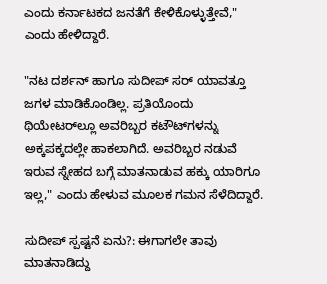ಎಂದು ಕರ್ನಾಟಕದ ಜನತೆಗೆ ಕೇಳಿಕೊಳ್ಳುತ್ತೇವೆ," ಎಂದು ಹೇಳಿದ್ದಾರೆ.

"ನಟ ದರ್ಶನ್‌ ಹಾಗೂ ಸುದೀಪ್‌ ಸರ್ ಯಾವತ್ತೂ ಜಗಳ ಮಾಡಿಕೊಂಡಿಲ್ಲ. ಪ್ರತಿಯೊಂದು ಥಿಯೇಟರ್‌ಲ್ಲೂ ಅವರಿಬ್ಬರ ಕಟೌಟ್‌ಗಳನ್ನು ಅಕ್ಕಪಕ್ಕದಲ್ಲೇ ಹಾಕಲಾಗಿದೆ. ಅವರಿಬ್ಬರ ನಡುವೆ ಇರುವ ಸ್ನೇಹದ ಬಗ್ಗೆ ಮಾತನಾಡುವ ಹಕ್ಕು ಯಾರಿಗೂ ಇಲ್ಲ," ಎಂದು ಹೇಳುವ ಮೂಲಕ ಗಮನ ಸೆಳೆದಿದ್ದಾರೆ.

ಸುದೀಪ್‌ ಸ್ಪಷ್ಟನೆ ಏನು?: ಈಗಾಗಲೇ ತಾವು ಮಾತನಾಡಿದ್ದು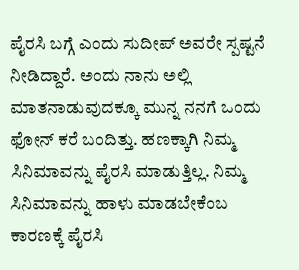ಪೈರಸಿ ಬಗ್ಗೆ ಎಂದು ಸುದೀಪ್ ಅವರೇ ಸ್ಪಷ್ಟನೆ ನೀಡಿದ್ದಾರೆ. ಅಂದು ನಾನು ಅಲ್ಲಿ ಮಾತನಾಡುವುದಕ್ಕೂ ಮುನ್ನ ನನಗೆ ಒಂದು ಫೋನ್ ಕರೆ ಬಂದಿತ್ತು. ಹಣಕ್ಕಾಗಿ ನಿಮ್ಮ ಸಿನಿಮಾವನ್ನು ಪೈರಸಿ ಮಾಡುತ್ತಿಲ್ಲ. ನಿಮ್ಮ ಸಿನಿಮಾವನ್ನು ಹಾಳು ಮಾಡಬೇಕೆಂಬ ಕಾರಣಕ್ಕೆ ಪೈರಸಿ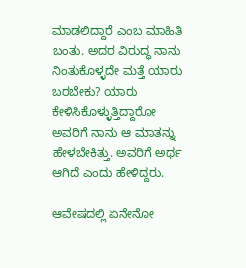ಮಾಡಲಿದ್ದಾರೆ ಎಂಬ ಮಾಹಿತಿ ಬಂತು. ಅದರ ವಿರುದ್ಧ ನಾನು ನಿಂತುಕೊಳ್ಳದೇ ಮತ್ತೆ ಯಾರು ಬರಬೇಕು? ಯಾರು ಕೇಳಿಸಿಕೊಳ್ಳುತ್ತಿದ್ದಾರೋ ಅವರಿಗೆ ನಾನು ಆ ಮಾತನ್ನು ಹೇಳಬೇಕಿತ್ತು. ಅವರಿಗೆ ಅರ್ಥ ಆಗಿದೆ ಎಂದು ಹೇಳಿದ್ದರು.

ಆವೇಷದಲ್ಲಿ ಏನೇನೋ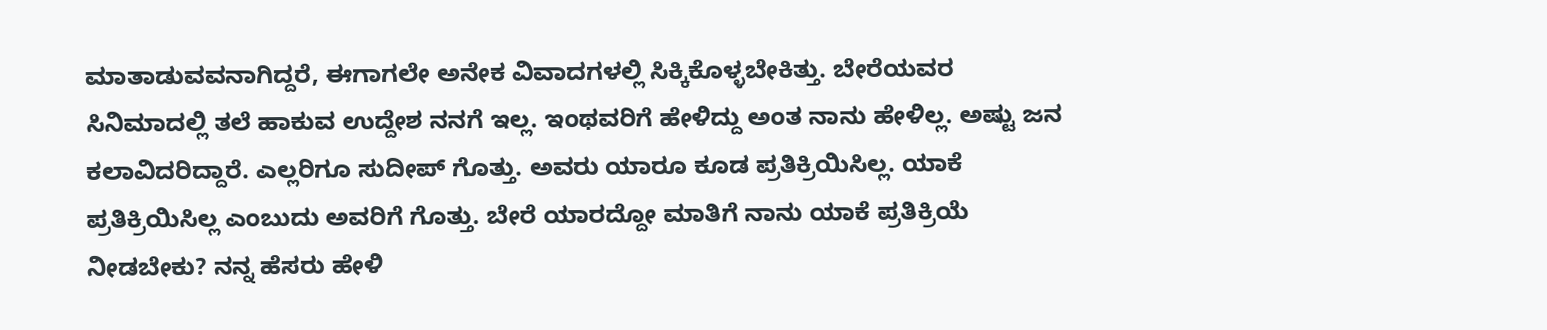ಮಾತಾಡುವವನಾಗಿದ್ದರೆ, ಈಗಾಗಲೇ ಅನೇಕ ವಿವಾದಗಳಲ್ಲಿ ಸಿಕ್ಕಿಕೊಳ್ಳಬೇಕಿತ್ತು. ಬೇರೆಯವರ ಸಿನಿಮಾದಲ್ಲಿ ತಲೆ ಹಾಕುವ ಉದ್ದೇಶ ನನಗೆ ಇಲ್ಲ. ಇಂಥವರಿಗೆ ಹೇಳಿದ್ದು ಅಂತ ನಾನು ಹೇಳಿಲ್ಲ. ಅಷ್ಟು ಜನ ಕಲಾವಿದರಿದ್ದಾರೆ. ಎಲ್ಲರಿಗೂ ಸುದೀಪ್ ಗೊತ್ತು. ಅವರು ಯಾರೂ ಕೂಡ ಪ್ರತಿಕ್ರಿಯಿಸಿಲ್ಲ. ಯಾಕೆ ಪ್ರತಿಕ್ರಿಯಿಸಿಲ್ಲ ಎಂಬುದು ಅವರಿಗೆ ಗೊತ್ತು. ಬೇರೆ ಯಾರದ್ದೋ ಮಾತಿಗೆ ನಾನು ಯಾಕೆ ಪ್ರತಿಕ್ರಿಯೆ ನೀಡಬೇಕು? ನನ್ನ ಹೆಸರು ಹೇಳಿ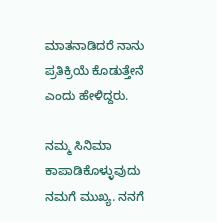ಮಾತನಾಡಿದರೆ ನಾನು ಪ್ರತಿಕ್ರಿಯೆ ಕೊಡುತ್ತೇನೆ ಎಂದು ಹೇಳಿದ್ದರು.

ನಮ್ಮ ಸಿನಿಮಾ ಕಾಪಾಡಿಕೊಳ್ಳುವುದು ನಮಗೆ ಮುಖ್ಯ. ನನಗೆ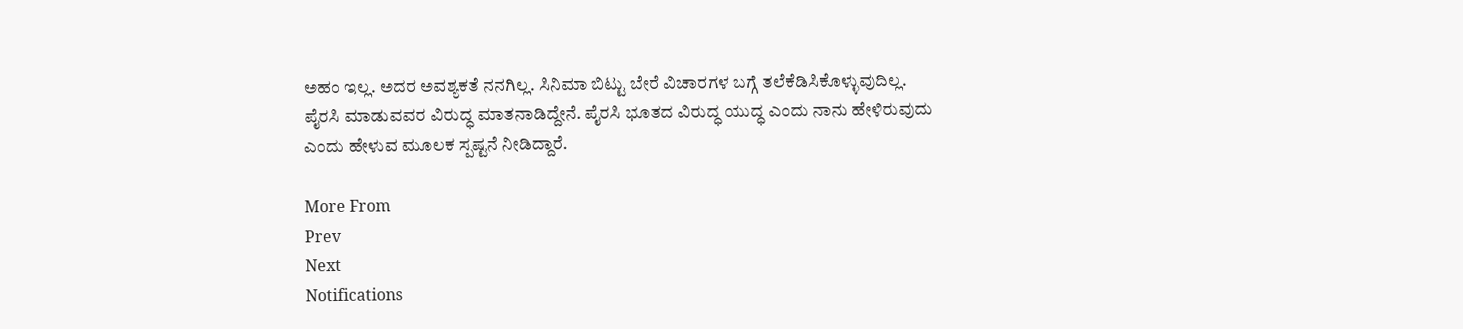ಅಹಂ ಇಲ್ಲ. ಅದರ ಅವಶ್ಯಕತೆ ನನಗಿಲ್ಲ. ಸಿನಿಮಾ ಬಿಟ್ಟು ಬೇರೆ ವಿಚಾರಗಳ ಬಗ್ಗೆ ತಲೆಕೆಡಿಸಿಕೊಳ್ಳುವುದಿಲ್ಲ. ಪೈರಸಿ ಮಾಡುವವರ ವಿರುದ್ಧ ಮಾತನಾಡಿದ್ದೇನೆ. ಪೈರಸಿ ಭೂತದ ವಿರುದ್ಧ ಯುದ್ಧ ಎಂದು ನಾನು ಹೇಳಿರುವುದು ಎಂದು ಹೇಳುವ ಮೂಲಕ ಸ್ಪಷ್ಟನೆ ನೀಡಿದ್ದಾರೆ.

More From
Prev
Next
Notifications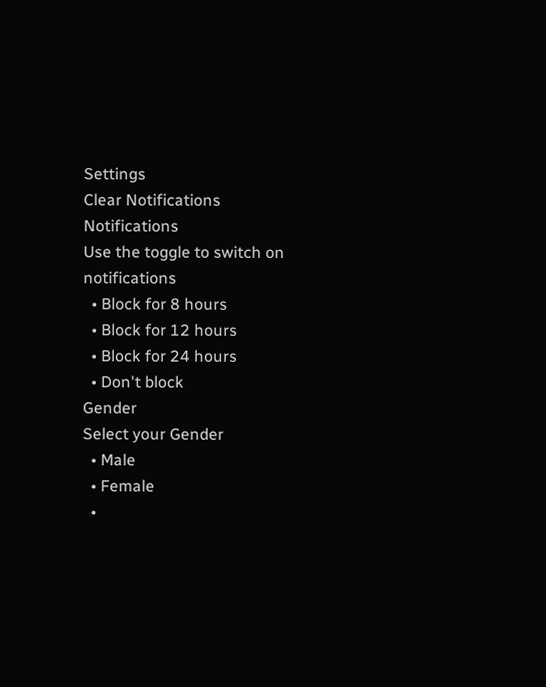Settings
Clear Notifications
Notifications
Use the toggle to switch on notifications
  • Block for 8 hours
  • Block for 12 hours
  • Block for 24 hours
  • Don't block
Gender
Select your Gender
  • Male
  • Female
  •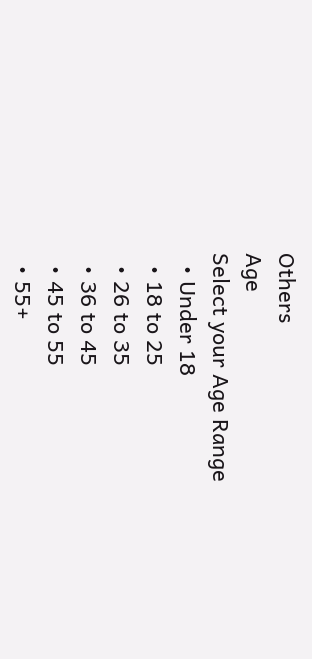Others
Age
Select your Age Range
  • Under 18
  • 18 to 25
  • 26 to 35
  • 36 to 45
  • 45 to 55
  • 55+